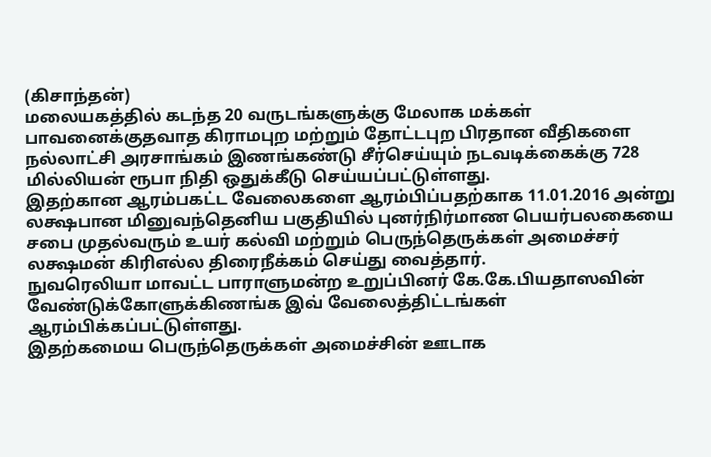(கிசாந்தன்)
மலையகத்தில் கடந்த 20 வருடங்களுக்கு மேலாக மக்கள் பாவனைக்குதவாத கிராமபுற மற்றும் தோட்டபுற பிரதான வீதிகளை நல்லாட்சி அரசாங்கம் இணங்கண்டு சீர்செய்யும் நடவடிக்கைக்கு 728 மில்லியன் ரூபா நிதி ஒதுக்கீடு செய்யப்பட்டுள்ளது.
இதற்கான ஆரம்பகட்ட வேலைகளை ஆரம்பிப்பதற்காக 11.01.2016 அன்று லக்ஷபான மினுவந்தெனிய பகுதியில் புனர்நிர்மாண பெயர்பலகையை சபை முதல்வரும் உயர் கல்வி மற்றும் பெருந்தெருக்கள் அமைச்சர் லக்ஷமன் கிரிஎல்ல திரைநீக்கம் செய்து வைத்தார்.
நுவரெலியா மாவட்ட பாராளுமன்ற உறுப்பினர் கே.கே.பியதாஸவின் வேண்டுக்கோளுக்கிணங்க இவ் வேலைத்திட்டங்கள் ஆரம்பிக்கப்பட்டுள்ளது.
இதற்கமைய பெருந்தெருக்கள் அமைச்சின் ஊடாக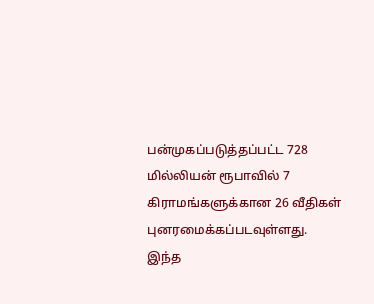பன்முகப்படுத்தப்பட்ட 728 மில்லியன் ரூபாவில் 7 கிராமங்களுக்கான 26 வீதிகள் புனரமைக்கப்படவுள்ளது.
இந்த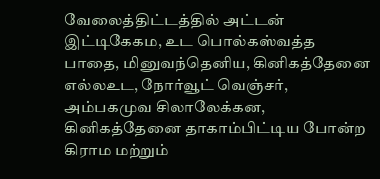வேலைத்திட்டத்தில் அட்டன் இட்டிகேகம, உட பொல்கஸ்வத்த பாதை, மினுவந்தெனிய, கினிகத்தேனை எல்லஉட, நோர்வூட் வெஞ்சர், அம்பகமுவ சிலாலேக்கன, கினிகத்தேனை தாகாம்பிட்டிய போன்ற கிராம மற்றும்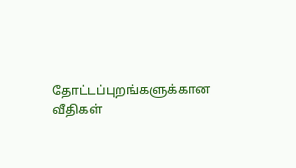தோட்டப்புறங்களுக்கான வீதிகள்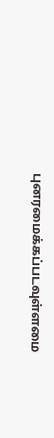புனரமைக்கப்படவுள்ளமை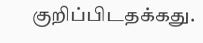குறிப்பிடதக்கது.